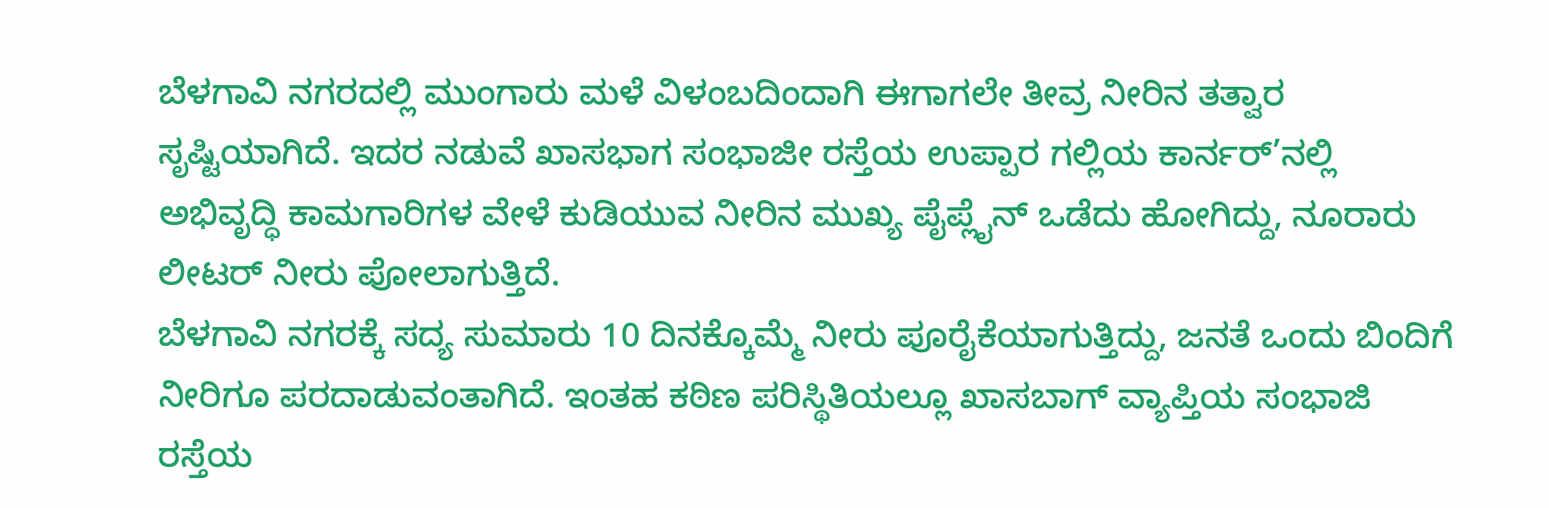ಬೆಳಗಾವಿ ನಗರದಲ್ಲಿ ಮುಂಗಾರು ಮಳೆ ವಿಳಂಬದಿಂದಾಗಿ ಈಗಾಗಲೇ ತೀವ್ರ ನೀರಿನ ತತ್ವಾರ ಸೃಷ್ಟಿಯಾಗಿದೆ. ಇದರ ನಡುವೆ ಖಾಸಭಾಗ ಸಂಭಾಜೀ ರಸ್ತೆಯ ಉಪ್ಪಾರ ಗಲ್ಲಿಯ ಕಾರ್ನರ್’ನಲ್ಲಿ ಅಭಿವೃದ್ಧಿ ಕಾಮಗಾರಿಗಳ ವೇಳೆ ಕುಡಿಯುವ ನೀರಿನ ಮುಖ್ಯ ಪೈಪ್ಲೈನ್ ಒಡೆದು ಹೋಗಿದ್ದು, ನೂರಾರು ಲೀಟರ್ ನೀರು ಪೋಲಾಗುತ್ತಿದೆ.
ಬೆಳಗಾವಿ ನಗರಕ್ಕೆ ಸದ್ಯ ಸುಮಾರು 10 ದಿನಕ್ಕೊಮ್ಮೆ ನೀರು ಪೂರೈಕೆಯಾಗುತ್ತಿದ್ದು, ಜನತೆ ಒಂದು ಬಿಂದಿಗೆ ನೀರಿಗೂ ಪರದಾಡುವಂತಾಗಿದೆ. ಇಂತಹ ಕಠಿಣ ಪರಿಸ್ಥಿತಿಯಲ್ಲೂ ಖಾಸಬಾಗ್ ವ್ಯಾಪ್ತಿಯ ಸಂಭಾಜಿ ರಸ್ತೆಯ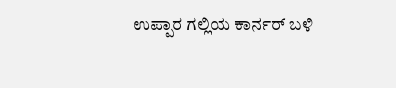ಉಪ್ಪಾರ ಗಲ್ಲಿಯ ಕಾರ್ನರ್ ಬಳಿ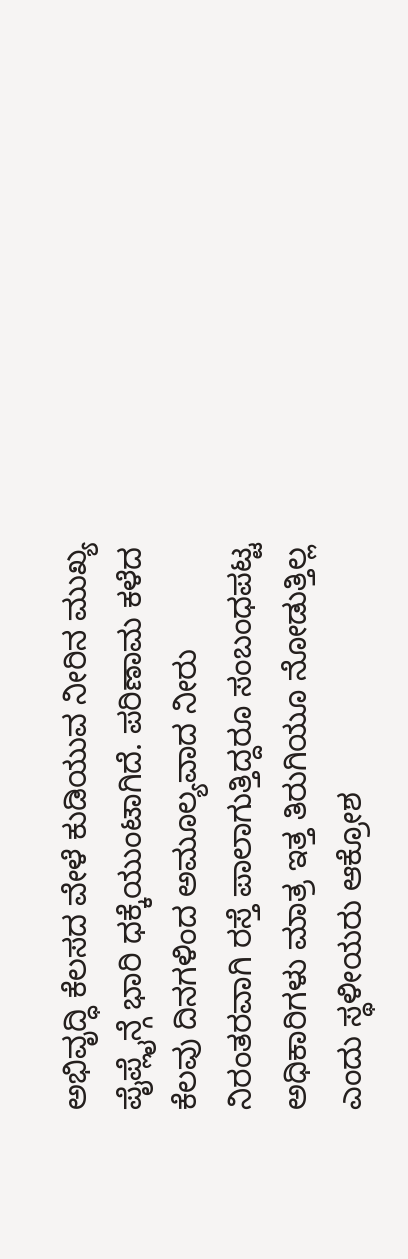ಅಭಿವೃದ್ಧಿ ಕೆಲಸದ ವೇಳೆ ಕುಡಿಯುವ ನೀರಿನ ಮುಖ್ಯ ಪೈಪ್ಲೈನ್ಗೆ ಭಾರಿ ಧಕ್ಕೆಯುಂಟಾಗಿದೆ. ಪರಿಣಾಮ ಕಳೆದ ಕೆಲವು ದಿನಗಳಿಂದ ಅಮೂಲ್ಯವಾದ ನೀರು ನಿರಂತರವಾಗಿ ರಸ್ತೆ ಪಾಲಾಗುತ್ತಿದ್ದರೂ ಸಂಬಂಧಪಟ್ಟ ಅಧಿಕಾರಿಗಳು ಮಾತ್ರ ಇತ್ತ ತಿರುಗಿಯೂ ನೋಡುತ್ತಿಲ್ಲ ಎಂದು ಸ್ಥಳೀಯರು ಆಕ್ರೋಶ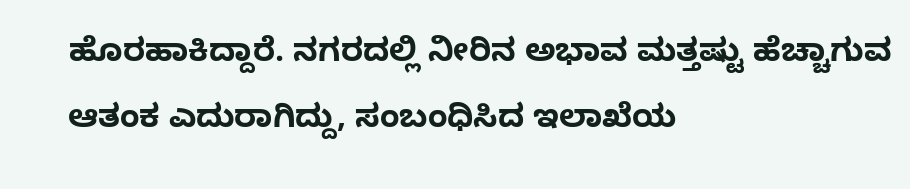ಹೊರಹಾಕಿದ್ದಾರೆ. ನಗರದಲ್ಲಿ ನೀರಿನ ಅಭಾವ ಮತ್ತಷ್ಟು ಹೆಚ್ಚಾಗುವ ಆತಂಕ ಎದುರಾಗಿದ್ದು, ಸಂಬಂಧಿಸಿದ ಇಲಾಖೆಯ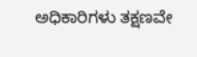ಅಧಿಕಾರಿಗಳು ತಕ್ಷಣವೇ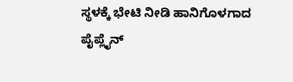ಸ್ಥಳಕ್ಕೆ ಭೇಟಿ ನೀಡಿ ಹಾನಿಗೊಳಗಾದ ಪೈಪ್ಲೈನ್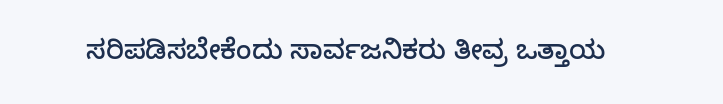ಸರಿಪಡಿಸಬೇಕೆಂದು ಸಾರ್ವಜನಿಕರು ತೀವ್ರ ಒತ್ತಾಯ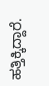ಹತ್ತಿಕ್ಕಿದ್ದಾರೆ.